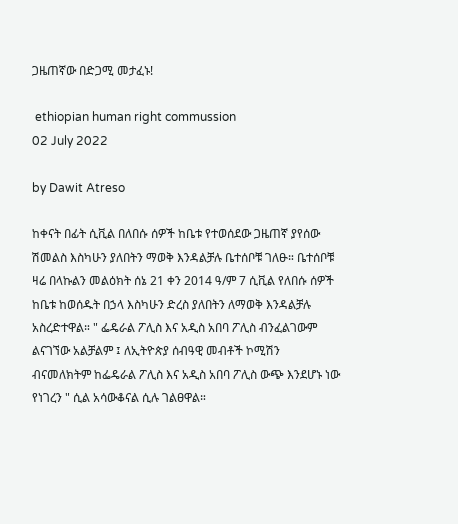ጋዜጠኛው በድጋሚ መታፈኑ!

 ethiopian human right commussion
02 July 2022

by Dawit Atreso

ከቀናት በፊት ሲቪል በለበሱ ሰዎች ከቤቱ የተወሰደው ጋዜጠኛ ያየሰው ሽመልስ እስካሁን ያለበትን ማወቅ እንዳልቻሉ ቤተሰቦቹ ገለፁ። ቤተሰቦቹ ዛሬ በላኩልን መልዕክት ሰኔ 21 ቀን 2014 ዓ/ም 7 ሲቪል የለበሱ ሰዎች ከቤቱ ከወሰዱት በኃላ እስካሁን ድረስ ያለበትን ለማወቅ እንዳልቻሉ አስረድተዋል። " ፌዴራል ፖሊስ እና አዲስ አበባ ፖሊስ ብንፈልገውም ልናገኘው አልቻልም ፤ ለኢትዮጵያ ሰብዓዊ መብቶች ኮሚሽን ብናመለክትም ከፌዴራል ፖሊስ እና አዲስ አበባ ፖሊስ ውጭ እንደሆኑ ነው የነገረን " ሲል አሳውቆናል ሲሉ ገልፀዋል።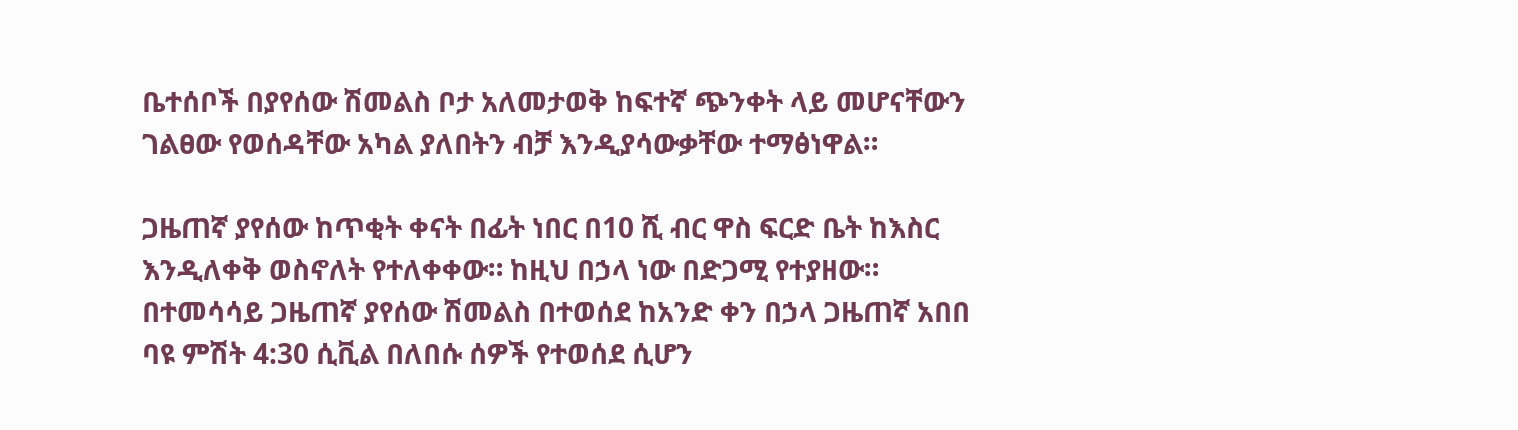ቤተሰቦች በያየሰው ሽመልስ ቦታ አለመታወቅ ከፍተኛ ጭንቀት ላይ መሆናቸውን ገልፀው የወሰዳቸው አካል ያለበትን ብቻ እንዲያሳውቃቸው ተማፅነዋል።

ጋዜጠኛ ያየሰው ከጥቂት ቀናት በፊት ነበር በ10 ሺ ብር ዋስ ፍርድ ቤት ከእስር እንዲለቀቅ ወስኖለት የተለቀቀው። ከዚህ በኃላ ነው በድጋሚ የተያዘው። በተመሳሳይ ጋዜጠኛ ያየሰው ሽመልስ በተወሰደ ከአንድ ቀን በኃላ ጋዜጠኛ አበበ ባዩ ምሽት 4:30 ሲቪል በለበሱ ሰዎች የተወሰደ ሲሆን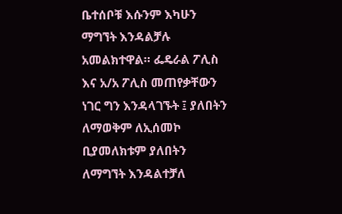ቤተሰቦቹ እሱንም እካሁን ማግኘት እንዳልቻሉ አመልክተዋል። ፌዴራል ፖሊስ እና አ/አ ፖሊስ መጠየቃቸውን ነገር ግን እንዳላገኙት ፤ ያለበትን ለማወቅም ለኢሰመኮ ቢያመለክቱም ያለበትን ለማግኘት እንዳልተቻለ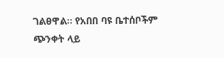ገልፀዋል። የአበበ ባዩ ቤተሰቦችም ጭንቀት ላይ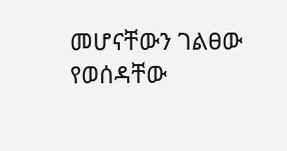መሆናቸውን ገልፀው የወሰዳቸው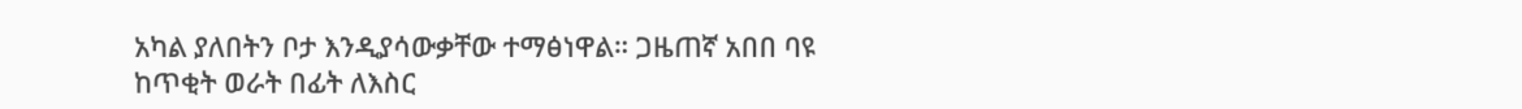አካል ያለበትን ቦታ እንዲያሳውቃቸው ተማፅነዋል። ጋዜጠኛ አበበ ባዩ ከጥቂት ወራት በፊት ለእስር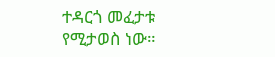ተዳርጎ መፈታቱ የሚታወስ ነው።